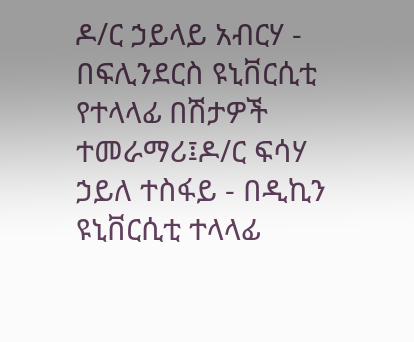ዶ/ር ኃይላይ አብርሃ - በፍሊንደርስ ዩኒቨርሲቲ የተላላፊ በሽታዎች ተመራማሪ፤ዶ/ር ፍሳሃ ኃይለ ተስፋይ - በዲኪን ዩኒቨርሲቲ ተላላፊ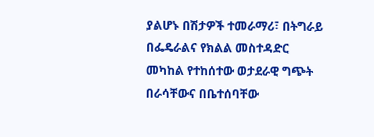ያልሆኑ በሽታዎች ተመራማሪ፣ በትግራይ በፌዴራልና የክልል መስተዳድር መካከል የተከሰተው ወታደራዊ ግጭት በራሳቸውና በቤተሰባቸው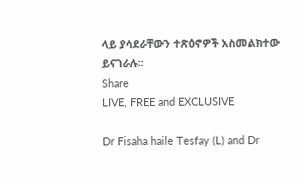ላይ ያሳደራቸውን ተጽዕኖዎች አስመልክተው ይናገራሉ፡፡
Share
LIVE, FREE and EXCLUSIVE

Dr Fisaha haile Tesfay (L) and Dr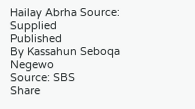Hailay Abrha Source: Supplied
Published
By Kassahun Seboqa Negewo
Source: SBS
Share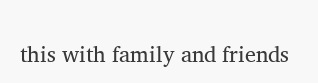this with family and friends